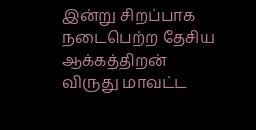இன்று சிறப்பாக நடைபெற்ற தேசிய ஆக்கத்திறன் விருது மாவட்ட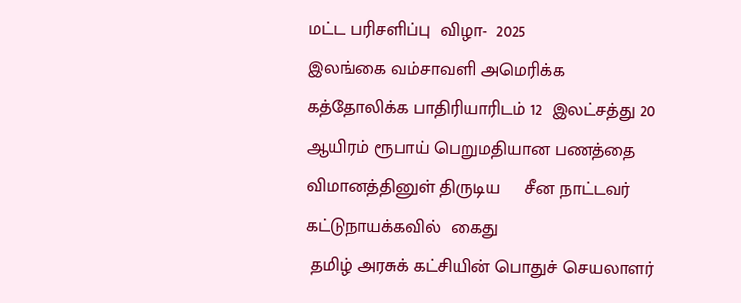மட்ட பரிசளிப்பு  விழா-  2025
இலங்கை வம்சாவளி அமெரிக்க கத்தோலிக்க பாதிரியாரிடம் 12  இலட்சத்து 20 ஆயிரம் ரூபாய் பெறுமதியான பணத்தை விமானத்தினுள் திருடிய     சீன நாட்டவர் கட்டுநாயக்கவில்  கைது
 தமிழ் அரசுக் கட்சியின் பொதுச் செயலாளர்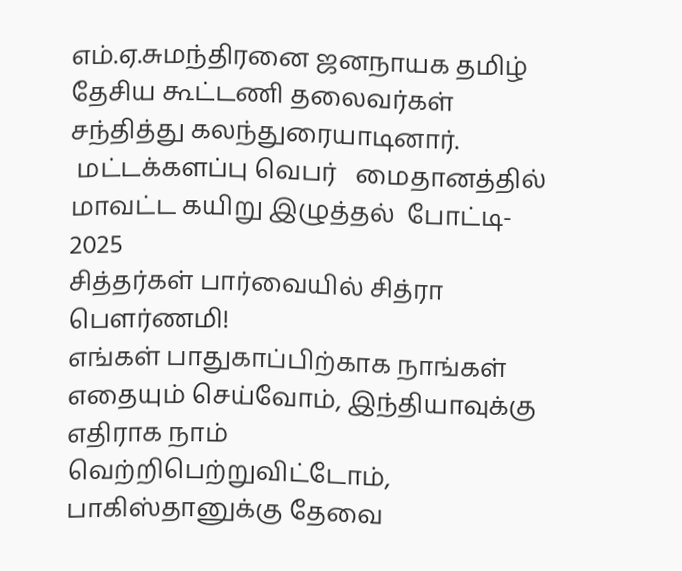எம்.ஏ.சுமந்திரனை ஜனநாயக தமிழ் தேசிய கூட்டணி தலைவர்கள் சந்தித்து கலந்துரையாடினார்.
 மட்டக்களப்பு வெபர்   மைதானத்தில்  மாவட்ட கயிறு இழுத்தல்  போட்டி- 2025
சித்தர்கள் பார்வையில் சித்ரா பௌர்ணமி!
எங்கள் பாதுகாப்பிற்காக நாங்கள் எதையும் செய்வோம், இந்தியாவுக்கு எதிராக நாம் வெற்றிபெற்றுவிட்டோம், பாகிஸ்தானுக்கு தேவை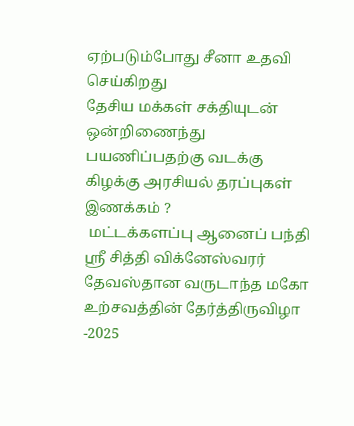ஏற்படும்போது சீனா உதவி செய்கிறது
தேசிய மக்கள் சக்தியுடன் ஒன்றிணைந்து பயணிப்பதற்கு வடக்கு கிழக்கு அரசியல் தரப்புகள் இணக்கம் ?
 மட்டக்களப்பு ஆனைப் பந்தி ஸ்ரீ சித்தி விக்னேஸ்வரர் தேவஸ்தான வருடாந்த மகோ உற்சவத்தின் தேர்த்திருவிழா -2025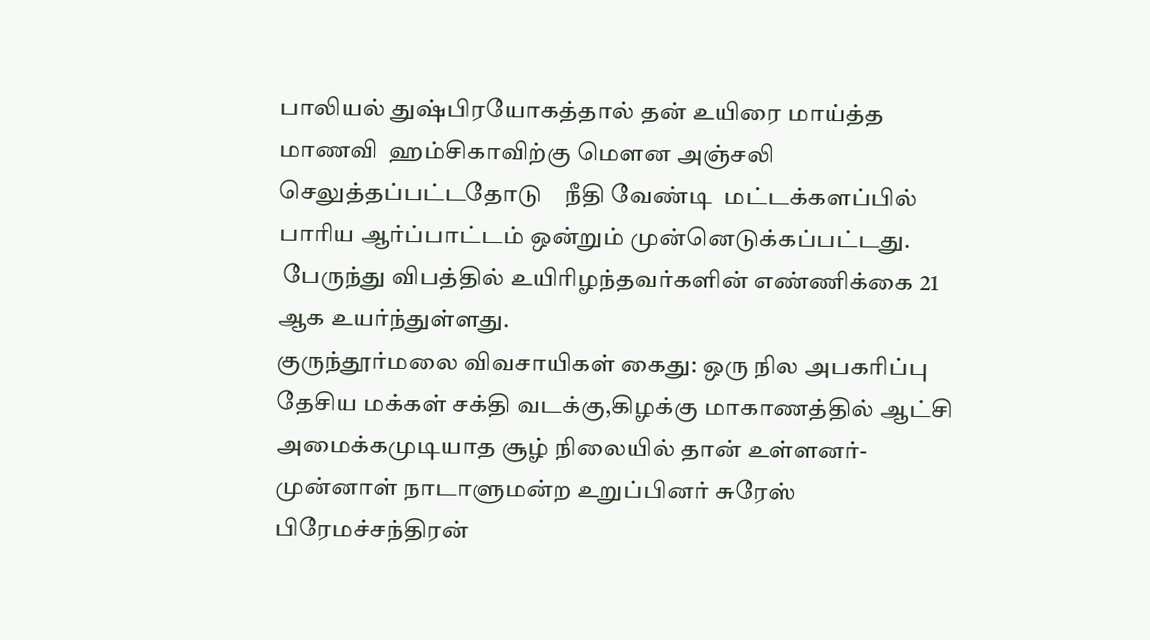பாலியல் துஷ்பிரயோகத்தால் தன் உயிரை மாய்த்த மாணவி  ஹம்சிகாவிற்கு மௌன அஞ்சலி செலுத்தப்பட்டதோடு    நீதி வேண்டி  மட்டக்களப்பில் பாரிய ஆர்ப்பாட்டம் ஒன்றும் முன்னெடுக்கப்பட்டது.
 பேருந்து விபத்தில் உயிரிழந்தவர்களின் எண்ணிக்கை 21 ஆக உயர்ந்துள்ளது.
குருந்தூர்மலை விவசாயிகள் கைது: ஒரு நில அபகரிப்பு
தேசிய மக்கள் சக்தி வடக்கு,கிழக்கு மாகாணத்தில் ஆட்சி அமைக்கமுடியாத சூழ் நிலையில் தான் உள்ளனர்-  முன்னாள் நாடாளுமன்ற உறுப்பினர் சுரேஸ் பிரேமச்சந்திரன்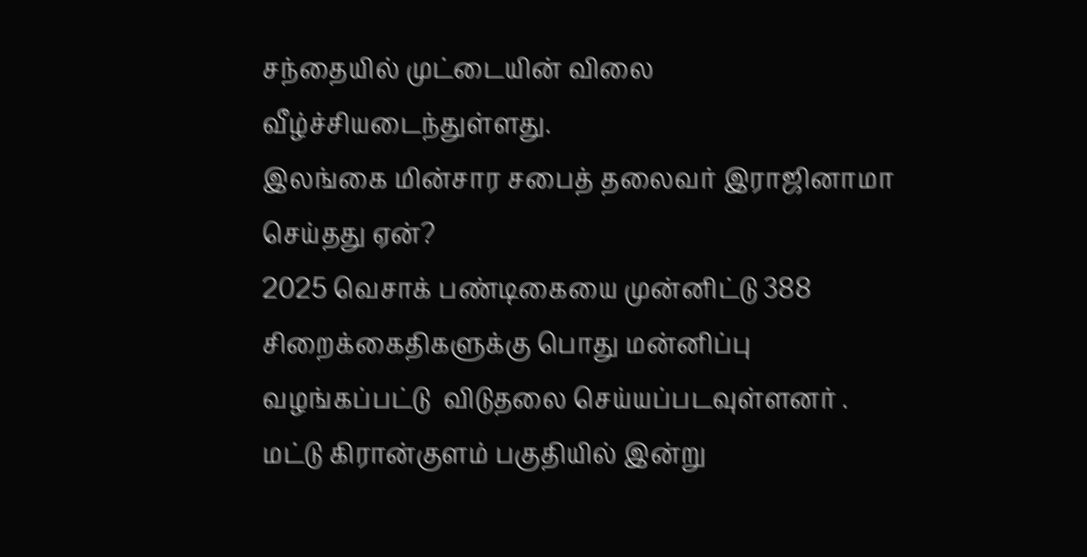சந்தையில் முட்டையின் விலை வீழ்ச்சியடைந்துள்ளது.
இலங்கை மின்சார சபைத் தலைவர் இராஜினாமா செய்தது ஏன்?
2025 வெசாக் பண்டிகையை முன்னிட்டு 388 சிறைக்கைதிகளுக்கு பொது மன்னிப்பு வழங்கப்பட்டு  விடுதலை செய்யப்படவுள்ளனர் .
மட்டு கிரான்குளம் பகுதியில் இன்று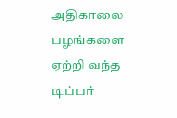அதிகாலை  பழங்களை ஏற்றி வந்த டிப்பர்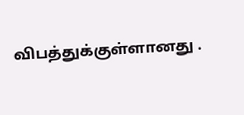விபத்துக்குள்ளானது .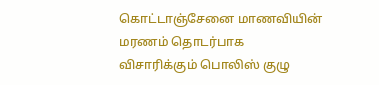கொட்டாஞ்சேனை மாணவியின் மரணம் தொடர்பாக விசாரிக்கும் பொலிஸ் குழு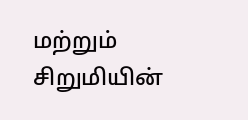மற்றும் சிறுமியின்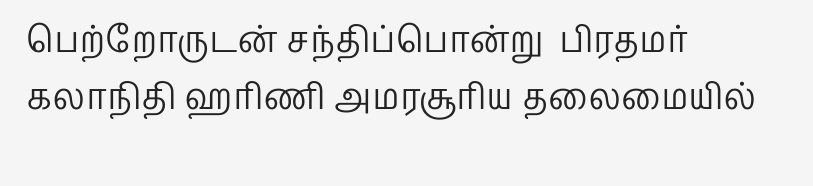பெற்றோருடன் சந்திப்பொன்று  பிரதமர் கலாநிதி ஹரிணி அமரசூரிய தலைமையில்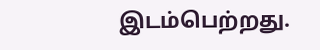இடம்பெற்றது.